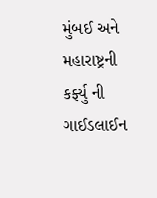મુંબઈ અને મહારાષ્ટ્રની કર્ફ્યુ ની ગાઈડલાઈન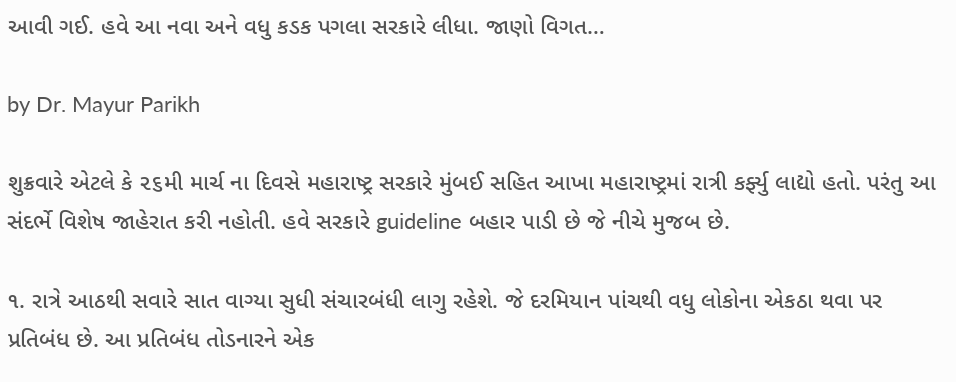આવી ગઈ. હવે આ નવા અને વધુ કડક પગલા સરકારે લીધા. જાણો વિગત…

by Dr. Mayur Parikh

શુક્રવારે એટલે કે ૨૬મી માર્ચ ના દિવસે મહારાષ્ટ્ર સરકારે મુંબઈ સહિત આખા મહારાષ્ટ્રમાં રાત્રી કર્ફ્યુ લાદ્યો હતો. પરંતુ આ સંદર્ભે વિશેષ જાહેરાત કરી નહોતી. હવે સરકારે guideline બહાર પાડી છે જે નીચે મુજબ છે.

૧. રાત્રે આઠથી સવારે સાત વાગ્યા સુધી સંચારબંધી લાગુ રહેશે. જે દરમિયાન પાંચથી વધુ લોકોના એકઠા થવા પર પ્રતિબંધ છે. આ પ્રતિબંધ તોડનારને એક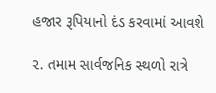હજાર રૂપિયાનો દંડ કરવામાં આવશે

૨. તમામ સાર્વજનિક સ્થળો રાત્રે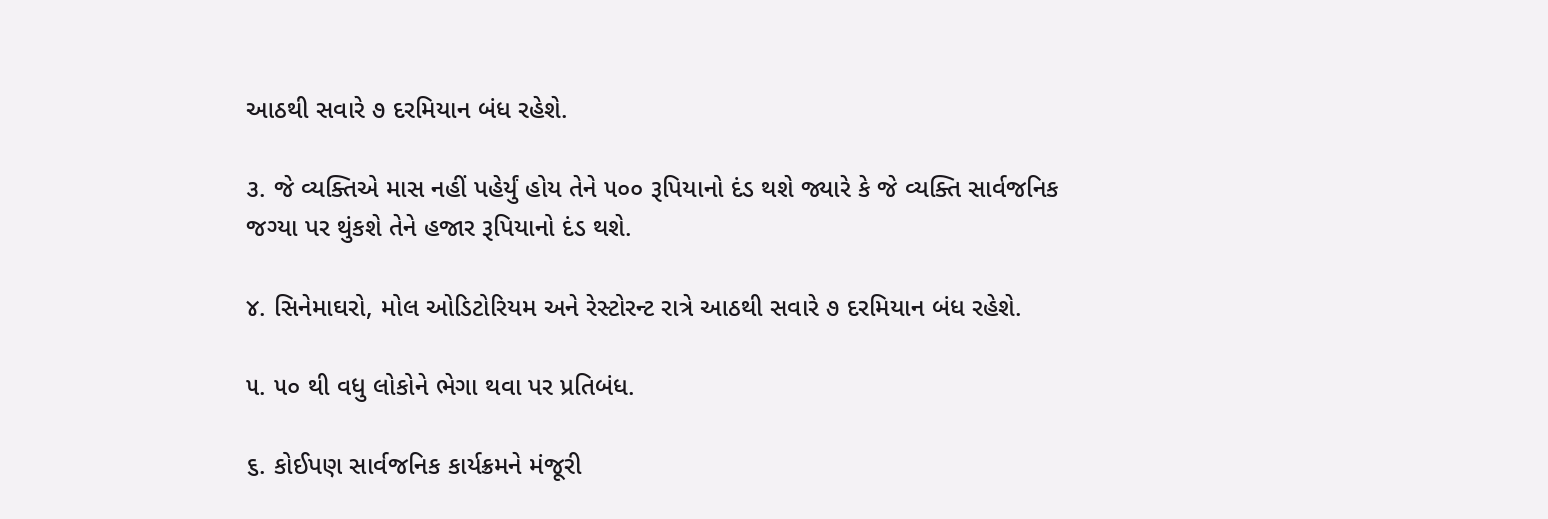આઠથી સવારે ૭ દરમિયાન બંધ રહેશે.

૩. જે વ્યક્તિએ માસ નહીં પહેર્યું હોય તેને ૫૦૦ રૂપિયાનો દંડ થશે જ્યારે કે જે વ્યક્તિ સાર્વજનિક જગ્યા પર થુંકશે તેને હજાર રૂપિયાનો દંડ થશે.

૪. સિનેમાઘરો, મોલ ઓડિટોરિયમ અને રેસ્ટોરન્ટ રાત્રે આઠથી સવારે ૭ દરમિયાન બંધ રહેશે.

૫. ૫૦ થી વધુ લોકોને ભેગા થવા પર પ્રતિબંધ.

૬. કોઈપણ સાર્વજનિક કાર્યક્રમને મંજૂરી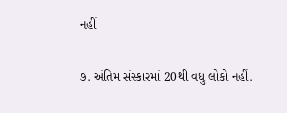નહીં

૭. અંતિમ સંસ્કારમાં 20થી વધુ લોકો નહીં.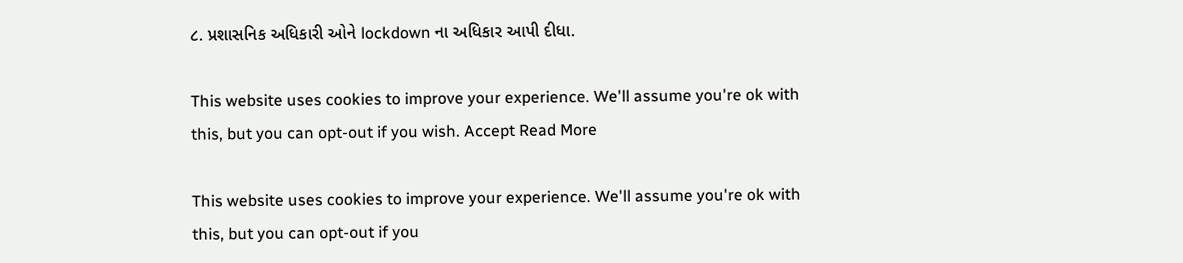૮. પ્રશાસનિક અધિકારી ઓને lockdown ના અધિકાર આપી દીધા.

This website uses cookies to improve your experience. We'll assume you're ok with this, but you can opt-out if you wish. Accept Read More

This website uses cookies to improve your experience. We'll assume you're ok with this, but you can opt-out if you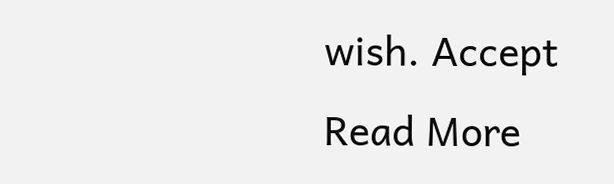wish. Accept Read More